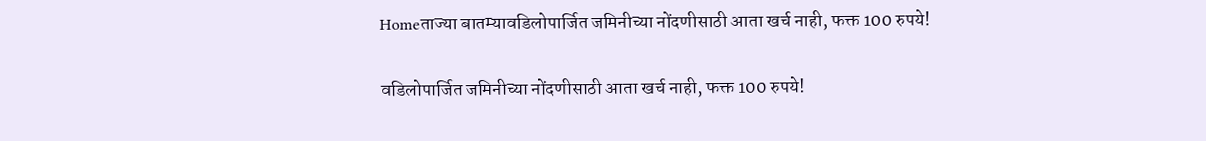Homeताज्या बातम्यावडिलोपार्जित जमिनीच्या नोंदणीसाठी आता खर्च नाही, फक्त 100 रुपये!

वडिलोपार्जित जमिनीच्या नोंदणीसाठी आता खर्च नाही, फक्त 100 रुपये!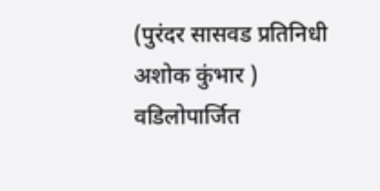(पुरंदर सासवड प्रतिनिधी अशोक कुंभार )               वडिलोपार्जित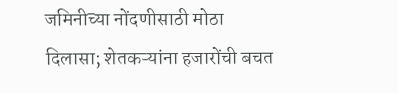जमिनीच्या नोंदणीसाठी मोठा दिलासा; शेतकऱ्यांना हजारोंची बचत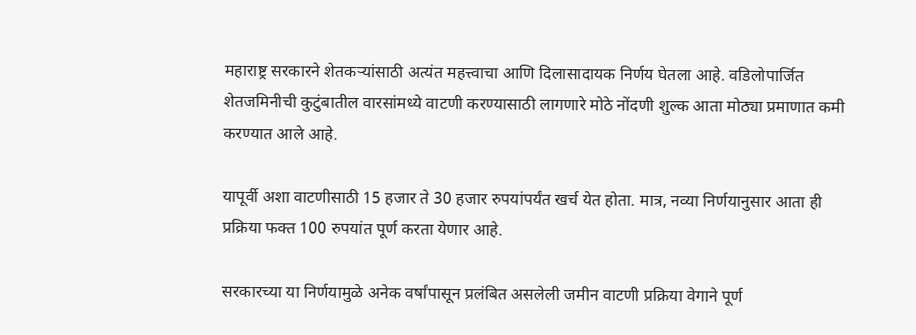महाराष्ट्र सरकारने शेतकऱ्यांसाठी अत्यंत महत्त्वाचा आणि दिलासादायक निर्णय घेतला आहे. वडिलोपार्जित शेतजमिनीची कुटुंबातील वारसांमध्ये वाटणी करण्यासाठी लागणारे मोठे नोंदणी शुल्क आता मोठ्या प्रमाणात कमी करण्यात आले आहे.

यापूर्वी अशा वाटणीसाठी 15 हजार ते 30 हजार रुपयांपर्यंत खर्च येत होता. मात्र, नव्या निर्णयानुसार आता ही प्रक्रिया फक्त 100 रुपयांत पूर्ण करता येणार आहे.

सरकारच्या या निर्णयामुळे अनेक वर्षांपासून प्रलंबित असलेली जमीन वाटणी प्रक्रिया वेगाने पूर्ण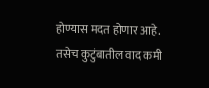होण्यास मदत होणार आहे. तसेच कुटुंबातील वाद कमी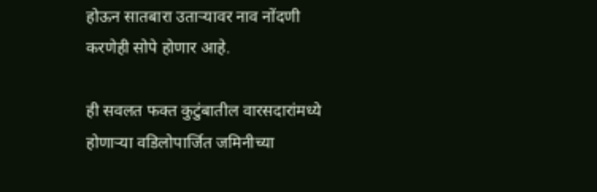होऊन सातबारा उताऱ्यावर नाव नोंदणी करणेही सोपे होणार आहे.

ही सवलत फक्त कुटुंबातील वारसदारांमध्ये होणाऱ्या वडिलोपार्जित जमिनीच्या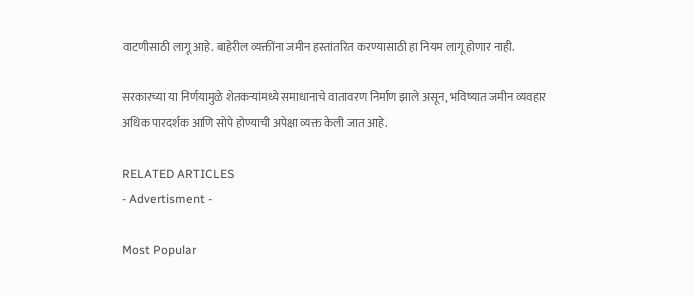वाटणीसाठी लागू आहे. बाहेरील व्यक्तींना जमीन हस्तांतरित करण्यासाठी हा नियम लागू होणार नाही.

सरकारच्या या निर्णयामुळे शेतकऱ्यांमध्ये समाधानाचे वातावरण निर्माण झाले असून, भविष्यात जमीन व्यवहार अधिक पारदर्शक आणि सोपे होण्याची अपेक्षा व्यक्त केली जात आहे.

RELATED ARTICLES
- Advertisment -

Most Popular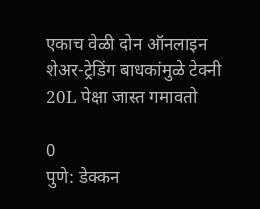एकाच वेळी दोन ऑनलाइन शेअर-ट्रेडिंग बाधकांमुळे टेक्नी 20L पेक्षा जास्त गमावतो

0
पुणे: डेक्कन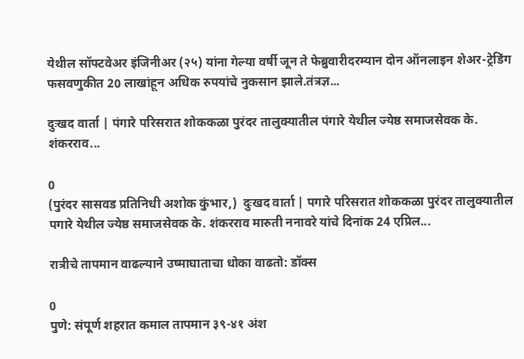येथील सॉफ्टवेअर इंजिनीअर (२५) यांना गेल्या वर्षी जून ते फेब्रुवारीदरम्यान दोन ऑनलाइन शेअर-ट्रेडिंग फसवणुकीत 20 लाखांहून अधिक रुपयांचे नुकसान झाले.तंत्रज्ञ...

दुःखद वार्ता | पंगारे परिसरात शोककळा पुरंदर तालुक्यातील पंगारे येथील ज्येष्ठ समाजसेवक के. शंकरराव...

0
(पुरंदर सासवड प्रतिनिधी अशोक कुंभार,)  दुःखद वार्ता | पगारे परिसरात शोककळा पुरंदर तालुक्यातील पगारे येथील ज्येष्ठ समाजसेवक के. शंकरराव मारुती ननावरे यांचे दिनांक 24 एप्रिल...

रात्रीचे तापमान वाढल्याने उष्माघाताचा धोका वाढतो: डॉक्स

0
पुणे: संपूर्ण शहरात कमाल तापमान ३९-४१ अंश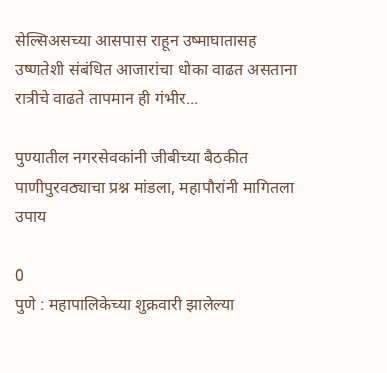सेल्सिअसच्या आसपास राहून उष्माघातासह उष्णतेशी संबंधित आजारांचा धोका वाढत असताना रात्रीचे वाढते तापमान ही गंभीर...

पुण्यातील नगरसेवकांनी जीबीच्या बैठकीत पाणीपुरवठ्याचा प्रश्न मांडला, महापौरांनी मागितला उपाय

0
पुणे : महापालिकेच्या शुक्रवारी झालेल्या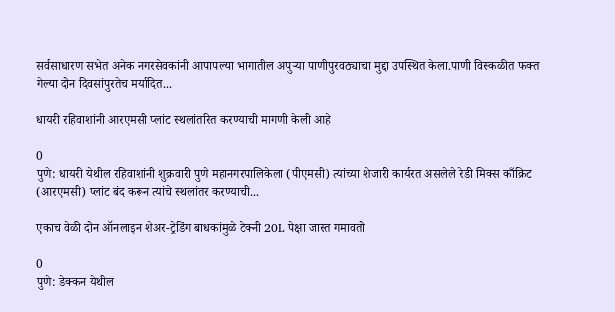सर्वसाधारण सभेत अनेक नगरसेवकांनी आपापल्या भागातील अपुऱ्या पाणीपुरवठ्याचा मुद्दा उपस्थित केला.पाणी विस्कळीत फक्त गेल्या दोन दिवसांपुरतेच मर्यादित...

धायरी रहिवाशांनी आरएमसी प्लांट स्थलांतरित करण्याची मागणी केली आहे

0
पुणे: धायरी येथील रहिवाशांनी शुक्रवारी पुणे महानगरपालिकेला (पीएमसी) त्यांच्या शेजारी कार्यरत असलेले रेडी मिक्स काँक्रिट (आरएमसी) प्लांट बंद करून त्यांचे स्थलांतर करण्याची...

एकाच वेळी दोन ऑनलाइन शेअर-ट्रेडिंग बाधकांमुळे टेक्नी 20L पेक्षा जास्त गमावतो

0
पुणे: डेक्कन येथील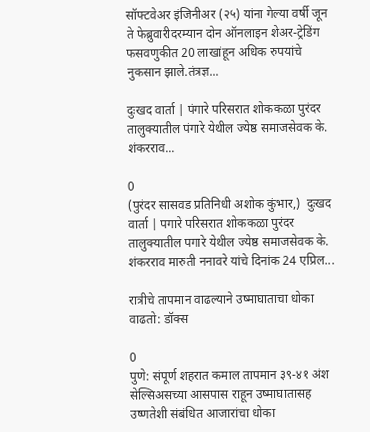सॉफ्टवेअर इंजिनीअर (२५) यांना गेल्या वर्षी जून ते फेब्रुवारीदरम्यान दोन ऑनलाइन शेअर-ट्रेडिंग फसवणुकीत 20 लाखांहून अधिक रुपयांचे नुकसान झाले.तंत्रज्ञ...

दुःखद वार्ता | पंगारे परिसरात शोककळा पुरंदर तालुक्यातील पंगारे येथील ज्येष्ठ समाजसेवक के. शंकरराव...

0
(पुरंदर सासवड प्रतिनिधी अशोक कुंभार,)  दुःखद वार्ता | पगारे परिसरात शोककळा पुरंदर तालुक्यातील पगारे येथील ज्येष्ठ समाजसेवक के. शंकरराव मारुती ननावरे यांचे दिनांक 24 एप्रिल...

रात्रीचे तापमान वाढल्याने उष्माघाताचा धोका वाढतो: डॉक्स

0
पुणे: संपूर्ण शहरात कमाल तापमान ३९-४१ अंश सेल्सिअसच्या आसपास राहून उष्माघातासह उष्णतेशी संबंधित आजारांचा धोका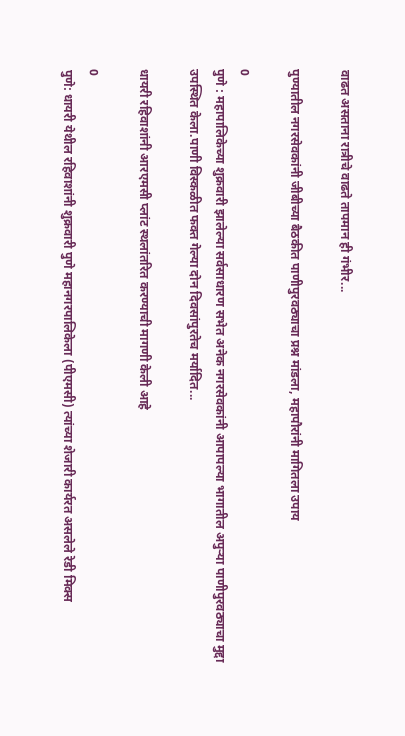वाढत असताना रात्रीचे वाढते तापमान ही गंभीर...

पुण्यातील नगरसेवकांनी जीबीच्या बैठकीत पाणीपुरवठ्याचा प्रश्न मांडला, महापौरांनी मागितला उपाय

0
पुणे : महापालिकेच्या शुक्रवारी झालेल्या सर्वसाधारण सभेत अनेक नगरसेवकांनी आपापल्या भागातील अपुऱ्या पाणीपुरवठ्याचा मुद्दा उपस्थित केला.पाणी विस्कळीत फक्त गेल्या दोन दिवसांपुरतेच मर्यादित...

धायरी रहिवाशांनी आरएमसी प्लांट स्थलांतरित करण्याची मागणी केली आहे

0
पुणे: धायरी येथील रहिवाशांनी शुक्रवारी पुणे महानगरपालिकेला (पीएमसी) त्यांच्या शेजारी कार्यरत असलेले रेडी मिक्स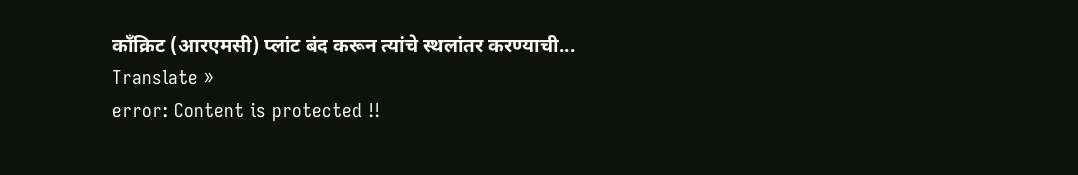काँक्रिट (आरएमसी) प्लांट बंद करून त्यांचे स्थलांतर करण्याची...
Translate »
error: Content is protected !!